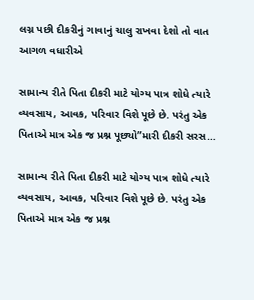લગ્ન પછી દીકરીનું ગાવાનું ચાલુ રાખવા દેશો તો વાત આગળ વધારીએ

સામાન્ય રીતે પિતા દીકરી માટે યોગ્ય પાત્ર શોધે ત્યારે વ્યવસાય, આવક, પરિવાર વિશે પૂછે છે. પરંતુ એક પિતાએ માત્ર એક જ પ્રશ્ન પૂછ્યો”મારી દીકરી સરસ…

સામાન્ય રીતે પિતા દીકરી માટે યોગ્ય પાત્ર શોધે ત્યારે વ્યવસાય, આવક, પરિવાર વિશે પૂછે છે. પરંતુ એક પિતાએ માત્ર એક જ પ્રશ્ન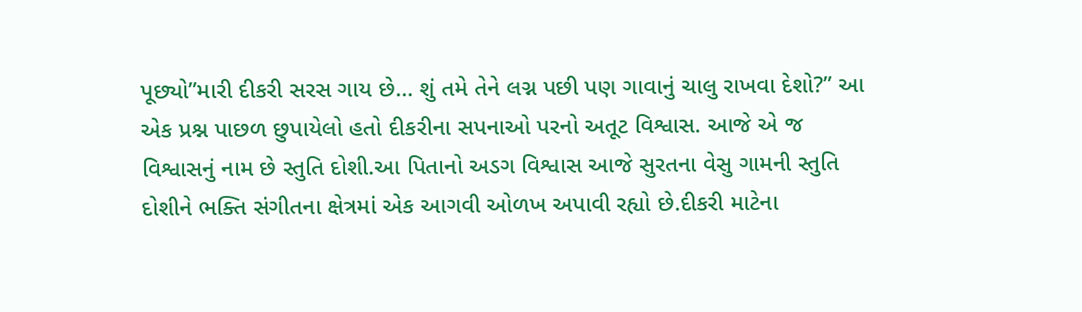પૂછ્યો”મારી દીકરી સરસ ગાય છે… શું તમે તેને લગ્ન પછી પણ ગાવાનું ચાલુ રાખવા દેશો?” આ એક પ્રશ્ન પાછળ છુપાયેલો હતો દીકરીના સપનાઓ પરનો અતૂટ વિશ્વાસ. આજે એ જ વિશ્વાસનું નામ છે સ્તુતિ દોશી.આ પિતાનો અડગ વિશ્વાસ આજે સુરતના વેસુ ગામની સ્તુતિ દોશીને ભક્તિ સંગીતના ક્ષેત્રમાં એક આગવી ઓળખ અપાવી રહ્યો છે.દીકરી માટેના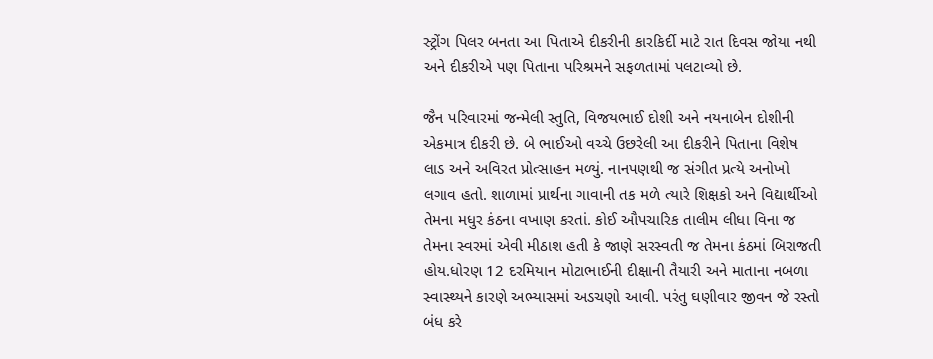સ્ટ્રોંગ પિલર બનતા આ પિતાએ દીકરીની કારકિર્દી માટે રાત દિવસ જોયા નથી અને દીકરીએ પણ પિતાના પરિશ્રમને સફળતામાં પલટાવ્યો છે.

જૈન પરિવારમાં જન્મેલી સ્તુતિ, વિજયભાઈ દોશી અને નયનાબેન દોશીની એકમાત્ર દીકરી છે. બે ભાઈઓ વચ્ચે ઉછરેલી આ દીકરીને પિતાના વિશેષ લાડ અને અવિરત પ્રોત્સાહન મળ્યું. નાનપણથી જ સંગીત પ્રત્યે અનોખો લગાવ હતો. શાળામાં પ્રાર્થના ગાવાની તક મળે ત્યારે શિક્ષકો અને વિદ્યાર્થીઓ તેમના મધુર કંઠના વખાણ કરતાં. કોઈ ઔપચારિક તાલીમ લીધા વિના જ તેમના સ્વરમાં એવી મીઠાશ હતી કે જાણે સરસ્વતી જ તેમના કંઠમાં બિરાજતી હોય.ધોરણ 12 દરમિયાન મોટાભાઈની દીક્ષાની તૈયારી અને માતાના નબળા સ્વાસ્થ્યને કારણે અભ્યાસમાં અડચણો આવી. પરંતુ ઘણીવાર જીવન જે રસ્તો બંધ કરે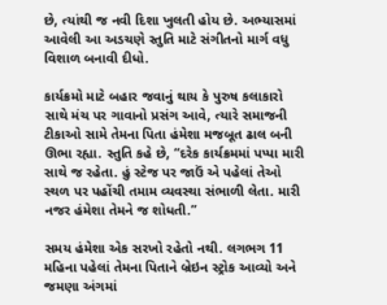છે, ત્યાંથી જ નવી દિશા ખુલતી હોય છે. અભ્યાસમાં આવેલી આ અડચણે સ્તુતિ માટે સંગીતનો માર્ગ વધુ વિશાળ બનાવી દીધો.

કાર્યક્રમો માટે બહાર જવાનું થાય કે પુરુષ કલાકારો સાથે મંચ પર ગાવાનો પ્રસંગ આવે, ત્યારે સમાજની ટીકાઓ સામે તેમના પિતા હંમેશા મજબૂત ઢાલ બની ઊભા રહ્યા. સ્તુતિ કહે છે, “દરેક કાર્યક્રમમાં પપ્પા મારી સાથે જ રહેતા. હું સ્ટેજ પર જાઉં એ પહેલાં તેઓ સ્થળ પર પહોંચી તમામ વ્યવસ્થા સંભાળી લેતા. મારી નજર હંમેશા તેમને જ શોધતી.”

સમય હંમેશા એક સરખો રહેતો નથી. લગભગ 11 મહિના પહેલાં તેમના પિતાને બ્રેઇન સ્ટ્રોક આવ્યો અને જમણા અંગમાં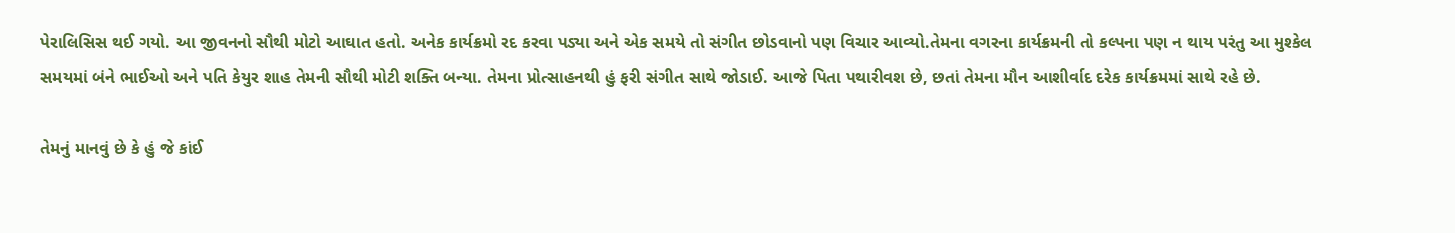પેરાલિસિસ થઈ ગયો. આ જીવનનો સૌથી મોટો આઘાત હતો. અનેક કાર્યક્રમો રદ કરવા પડ્યા અને એક સમયે તો સંગીત છોડવાનો પણ વિચાર આવ્યો.તેમના વગરના કાર્યક્રમની તો કલ્પના પણ ન થાય પરંતુ આ મુશ્કેલ સમયમાં બંને ભાઈઓ અને પતિ કેયુર શાહ તેમની સૌથી મોટી શક્તિ બન્યા. તેમના પ્રોત્સાહનથી હું ફરી સંગીત સાથે જોડાઈ. આજે પિતા પથારીવશ છે, છતાં તેમના મૌન આશીર્વાદ દરેક કાર્યક્રમમાં સાથે રહે છે.

તેમનું માનવું છે કે હું જે કાંઈ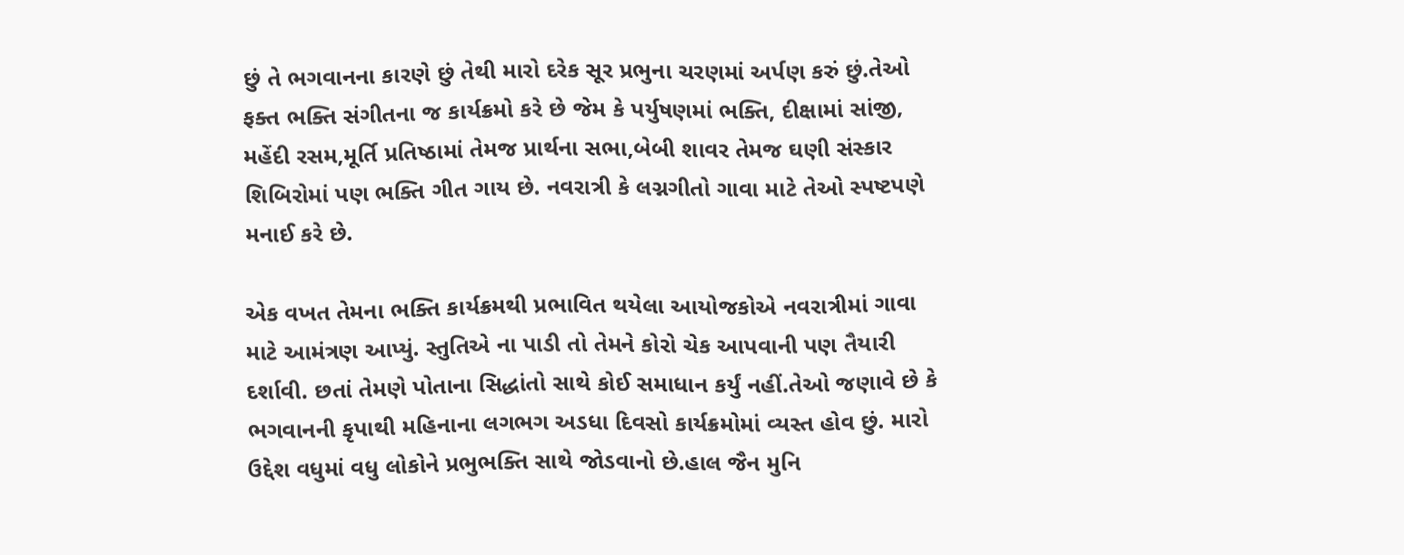છું તે ભગવાનના કારણે છું તેથી મારો દરેક સૂર પ્રભુના ચરણમાં અર્પણ કરું છું.તેઓ ફક્ત ભક્તિ સંગીતના જ કાર્યક્રમો કરે છે જેમ કે પર્યુષણમાં ભક્તિ, દીક્ષામાં સાંજી, મહેંદી રસમ,મૂર્તિ પ્રતિષ્ઠામાં તેમજ પ્રાર્થના સભા,બેબી શાવર તેમજ ઘણી સંસ્કાર શિબિરોમાં પણ ભક્તિ ગીત ગાય છે. નવરાત્રી કે લગ્નગીતો ગાવા માટે તેઓ સ્પષ્ટપણે મનાઈ કરે છે.

એક વખત તેમના ભક્તિ કાર્યક્રમથી પ્રભાવિત થયેલા આયોજકોએ નવરાત્રીમાં ગાવા માટે આમંત્રણ આપ્યું. સ્તુતિએ ના પાડી તો તેમને કોરો ચેક આપવાની પણ તૈયારી દર્શાવી. છતાં તેમણે પોતાના સિદ્ધાંતો સાથે કોઈ સમાધાન કર્યું નહીં.તેઓ જણાવે છે કે ભગવાનની કૃપાથી મહિનાના લગભગ અડધા દિવસો કાર્યક્રમોમાં વ્યસ્ત હોવ છું. મારો ઉદ્દેશ વધુમાં વધુ લોકોને પ્રભુભક્તિ સાથે જોડવાનો છે.હાલ જૈન મુનિ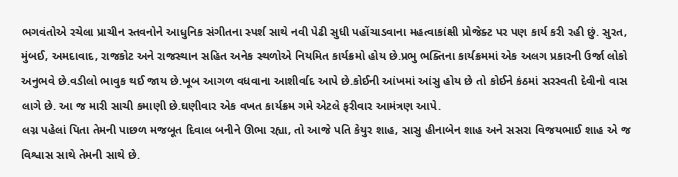ભગવંતોએ રચેલા પ્રાચીન સ્તવનોને આધુનિક સંગીતના સ્પર્શ સાથે નવી પેઢી સુધી પહોંચાડવાના મહત્વાકાંક્ષી પ્રોજેક્ટ પર પણ કાર્ય કરી રહી છું. સુરત, મુંબઈ, અમદાવાદ, રાજકોટ અને રાજસ્થાન સહિત અનેક સ્થળોએ નિયમિત કાર્યક્રમો હોય છે.પ્રભુ ભક્તિના કાર્યક્રમમાં એક અલગ પ્રકારની ઉર્જા લોકો અનુભવે છે.વડીલો ભાવુક થઈ જાય છે.ખૂબ આગળ વધવાના આશીર્વાદ આપે છે.કોઈની આંખમાં આંસુ હોય છે તો કોઈને કંઠમાં સરસ્વતી દેવીનો વાસ લાગે છે. આ જ મારી સાચી કમાણી છે.ઘણીવાર એક વખત કાર્યક્રમ ગમે એટલે ફરીવાર આમંત્રણ આપે.
લગ્ન પહેલાં પિતા તેમની પાછળ મજબૂત દિવાલ બનીને ઊભા રહ્યા, તો આજે પતિ કેયુર શાહ, સાસુ હીનાબેન શાહ અને સસરા વિજયભાઈ શાહ એ જ વિશ્વાસ સાથે તેમની સાથે છે.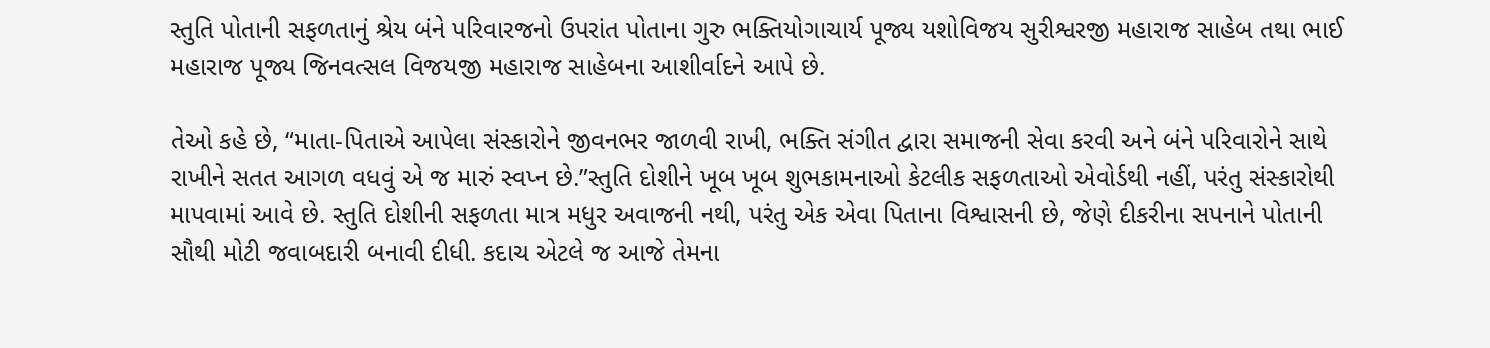સ્તુતિ પોતાની સફળતાનું શ્રેય બંને પરિવારજનો ઉપરાંત પોતાના ગુરુ ભક્તિયોગાચાર્ય પૂજ્ય યશોવિજય સુરીશ્વરજી મહારાજ સાહેબ તથા ભાઈ મહારાજ પૂજ્ય જિનવત્સલ વિજયજી મહારાજ સાહેબના આશીર્વાદને આપે છે.

તેઓ કહે છે, “માતા-પિતાએ આપેલા સંસ્કારોને જીવનભર જાળવી રાખી, ભક્તિ સંગીત દ્વારા સમાજની સેવા કરવી અને બંને પરિવારોને સાથે રાખીને સતત આગળ વધવું એ જ મારું સ્વપ્ન છે.”સ્તુતિ દોશીને ખૂબ ખૂબ શુભકામનાઓ કેટલીક સફળતાઓ એવોર્ડથી નહીં, પરંતુ સંસ્કારોથી માપવામાં આવે છે. સ્તુતિ દોશીની સફળતા માત્ર મધુર અવાજની નથી, પરંતુ એક એવા પિતાના વિશ્વાસની છે, જેણે દીકરીના સપનાને પોતાની સૌથી મોટી જવાબદારી બનાવી દીધી. કદાચ એટલે જ આજે તેમના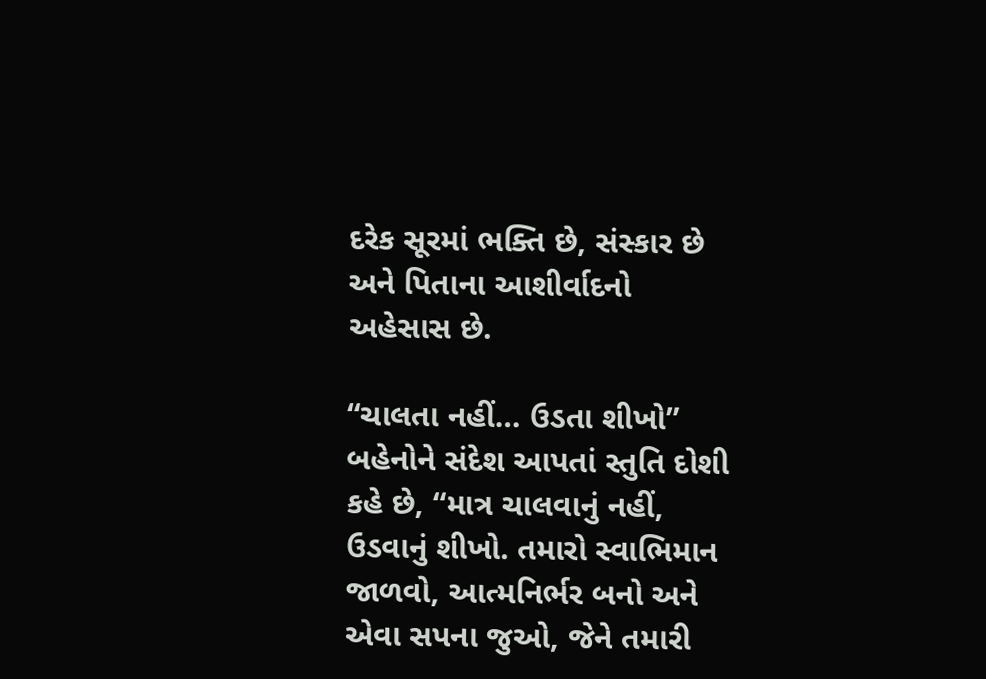દરેક સૂરમાં ભક્તિ છે, સંસ્કાર છે અને પિતાના આશીર્વાદનો અહેસાસ છે.

“ચાલતા નહીં… ઉડતા શીખો”
બહેનોને સંદેશ આપતાં સ્તુતિ દોશી કહે છે, “માત્ર ચાલવાનું નહીં, ઉડવાનું શીખો. તમારો સ્વાભિમાન જાળવો, આત્મનિર્ભર બનો અને એવા સપના જુઓ, જેને તમારી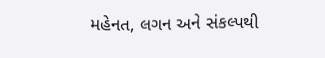મહેનત, લગન અને સંકલ્પથી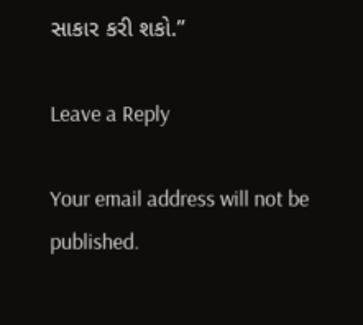સાકાર કરી શકો.”

Leave a Reply

Your email address will not be published.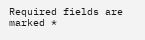Required fields are marked *